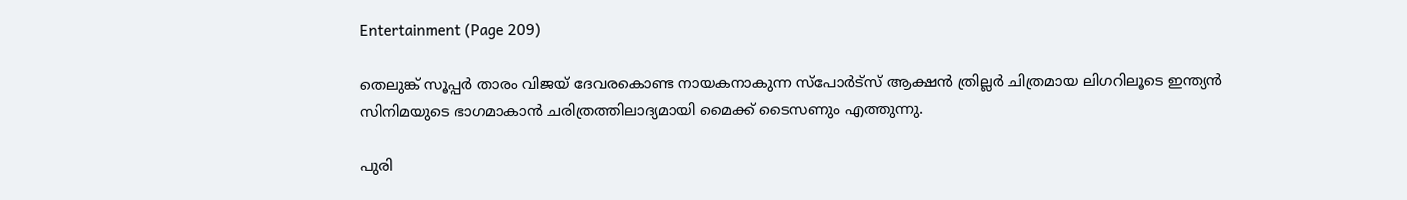Entertainment (Page 209)

തെലുങ്ക് സൂപ്പര്‍ താരം വിജയ് ദേവരകൊണ്ട നായകനാകുന്ന സ്പോര്‍ട്സ് ആക്ഷന്‍ ത്രില്ലര്‍ ചിത്രമായ ലിഗറിലൂടെ ഇന്ത്യന്‍ സിനിമയുടെ ഭാഗമാകാന്‍ ചരിത്രത്തിലാദ്യമായി മൈക്ക് ടൈസണും എത്തുന്നു.

പുരി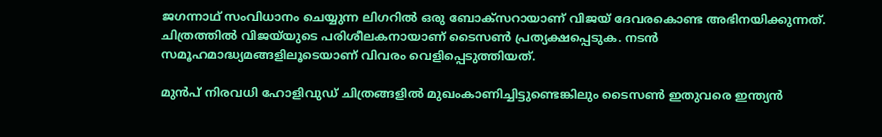ജഗന്നാഥ് സംവിധാനം ചെയ്യുന്ന ലിഗറില്‍ ഒരു ബോക്സറായാണ് വിജയ് ദേവരകൊണ്ട അഭിനയിക്കുന്നത്. ചിത്രത്തില്‍ വിജയ്‌യുടെ പരിശീലകനായാണ് ടൈസണ്‍ പ്രത്യക്ഷപ്പെടുക. നടന്‍ സമൂഹമാദ്ധ്യമങ്ങളിലൂടെയാണ് വിവരം വെളിപ്പെടുത്തിയത്.

മുന്‍പ് നിരവധി ഹോളിവുഡ് ചിത്രങ്ങളില്‍ മുഖംകാണിച്ചിട്ടുണ്ടെങ്കിലും ടൈസണ്‍ ഇതുവരെ ഇന്ത്യന്‍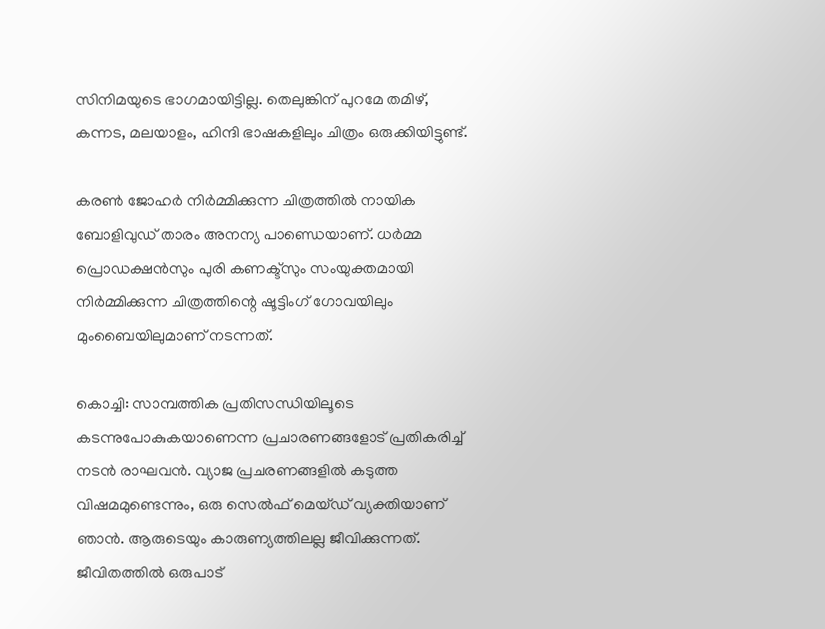സിനിമയുടെ ഭാഗമായിട്ടില്ല. തെലുങ്കിന് പുറമേ തമിഴ്, കന്നട, മലയാളം, ഹിന്ദി ഭാഷകളിലും ചിത്രം ഒരുക്കിയിട്ടുണ്ട്.

കരണ്‍ ജോഹര്‍ നിര്‍മ്മിക്കുന്ന ചിത്രത്തില്‍ നായിക ബോളിവുഡ് താരം അനന്യ പാണ്ഡെയാണ്. ധര്‍മ്മ പ്രൊഡക്ഷന്‍സും പുരി കണക്ട്സും സംയുക്തമായി നിര്‍മ്മിക്കുന്ന ചിത്രത്തിന്റെ ഷൂട്ടിംഗ് ഗോവയിലും മുംബൈയിലുമാണ് നടന്നത്.

കൊച്ചി: സാമ്പത്തിക പ്രതിസന്ധിയിലൂടെ കടന്നുപോകുകയാണെന്ന പ്രചാരണങ്ങളോട് പ്രതികരിച്ച് നടന്‍ രാഘവന്‍. വ്യാജ പ്രചരണങ്ങളില്‍ കടുത്ത വിഷമമുണ്ടെന്നും, ഒരു സെല്‍ഫ് മെയ്ഡ് വ്യക്തിയാണ് ഞാന്‍. ആരുടെയും കാരുണ്യത്തിലല്ല ജീവിക്കുന്നത്. ജീവിതത്തില്‍ ഒരുപാട്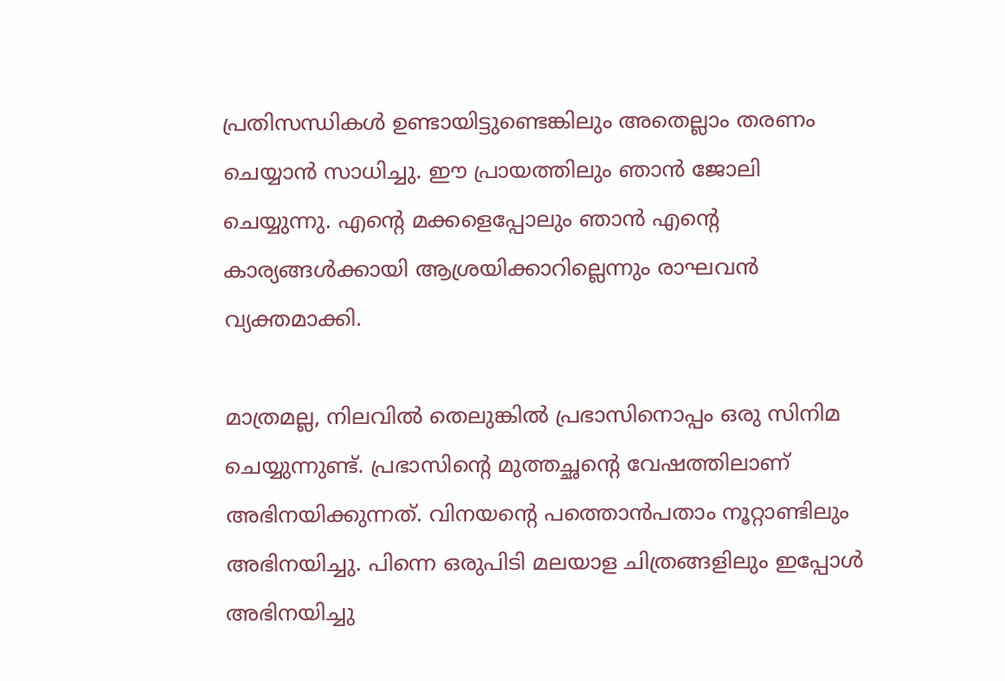പ്രതിസന്ധികള്‍ ഉണ്ടായിട്ടുണ്ടെങ്കിലും അതെല്ലാം തരണം ചെയ്യാന്‍ സാധിച്ചു. ഈ പ്രായത്തിലും ഞാന്‍ ജോലി ചെയ്യുന്നു. എന്റെ മക്കളെപ്പോലും ഞാന്‍ എന്റെ കാര്യങ്ങള്‍ക്കായി ആശ്രയിക്കാറില്ലെന്നും രാഘവന്‍ വ്യക്തമാക്കി.

മാത്രമല്ല, നിലവില്‍ തെലുങ്കില്‍ പ്രഭാസിനൊപ്പം ഒരു സിനിമ ചെയ്യുന്നുണ്ട്. പ്രഭാസിന്റെ മുത്തച്ഛന്റെ വേഷത്തിലാണ് അഭിനയിക്കുന്നത്. വിനയന്റെ പത്തൊന്‍പതാം നൂറ്റാണ്ടിലും അഭിനയിച്ചു. പിന്നെ ഒരുപിടി മലയാള ചിത്രങ്ങളിലും ഇപ്പോള്‍ അഭിനയിച്ചു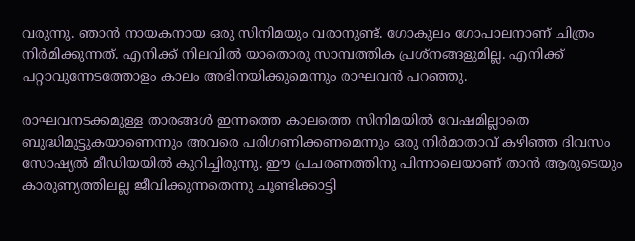വരുന്നു. ഞാന്‍ നായകനായ ഒരു സിനിമയും വരാനുണ്ട്. ഗോകുലം ഗോപാലനാണ് ചിത്രം നിര്‍മിക്കുന്നത്. എനിക്ക് നിലവില്‍ യാതൊരു സാമ്പത്തിക പ്രശ്‌നങ്ങളുമില്ല. എനിക്ക് പറ്റാവുന്നേടത്തോളം കാലം അഭിനയിക്കുമെന്നും രാഘവന്‍ പറഞ്ഞു.

രാഘവനടക്കമുള്ള താരങ്ങള്‍ ഇന്നത്തെ കാലത്തെ സിനിമയില്‍ വേഷമില്ലാതെ ബുദ്ധിമുട്ടുകയാണെന്നും അവരെ പരിഗണിക്കണമെന്നും ഒരു നിര്‍മാതാവ് കഴിഞ്ഞ ദിവസം സോഷ്യല്‍ മീഡിയയില്‍ കുറിച്ചിരുന്നു. ഈ പ്രചരണത്തിനു പിന്നാലെയാണ് താന്‍ ആരുടെയും കാരുണ്യത്തിലല്ല ജീവിക്കുന്നതെന്നു ചൂണ്ടിക്കാട്ടി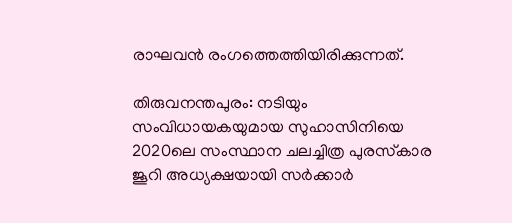രാഘവന്‍ രംഗത്തെത്തിയിരിക്കുന്നത്.

തിരുവനന്തപുരം: നടിയും സംവിധായകയുമായ സുഹാസിനിയെ 2020ലെ സംസ്ഥാന ചലച്ചിത്ര പുരസ്‌കാര ജൂറി അധ്യക്ഷയായി സര്‍ക്കാര്‍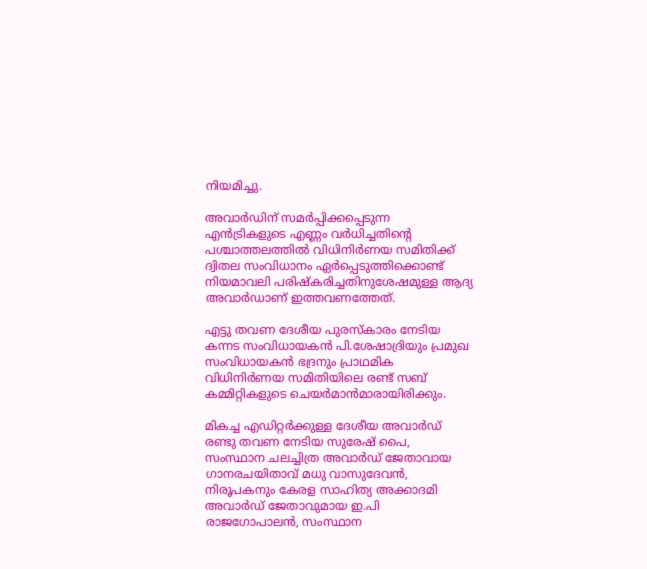നിയമിച്ചു.

അവാര്‍ഡിന് സമര്‍പ്പിക്കപ്പെടുന്ന എന്‍ട്രികളുടെ എണ്ണം വര്‍ധിച്ചതിന്റെ പശ്ചാത്തലത്തില്‍ വിധിനിര്‍ണയ സമിതിക്ക് ദ്വിതല സംവിധാനം ഏര്‍പ്പെടുത്തിക്കൊണ്ട് നിയമാവലി പരിഷ്‌കരിച്ചതിനുശേഷമുള്ള ആദ്യ അവാര്‍ഡാണ് ഇത്തവണത്തേത്.

എട്ടു തവണ ദേശീയ പുരസ്‌കാരം നേടിയ കന്നട സംവിധായകന്‍ പി.ശേഷാദ്രിയും പ്രമുഖ സംവിധായകന്‍ ഭദ്രനും പ്രാഥമിക വിധിനിര്‍ണയ സമിതിയിലെ രണ്ട് സബ് കമ്മിറ്റികളുടെ ചെയര്‍മാന്‍മാരായിരിക്കും.

മികച്ച എഡിറ്റര്‍ക്കുള്ള ദേശീയ അവാര്‍ഡ് രണ്ടു തവണ നേടിയ സുരേഷ് പൈ, സംസ്ഥാന ചലച്ചിത്ര അവാര്‍ഡ് ജേതാവായ ഗാനരചയിതാവ് മധു വാസുദേവന്‍, നിരൂപകനും കേരള സാഹിത്യ അക്കാദമി അവാര്‍ഡ് ജേതാവുമായ ഇ.പി രാജഗോപാലന്‍, സംസ്ഥാന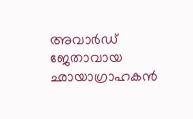അവാര്‍ഡ് ജേതാവായ ഛായാഗ്രാഹകന്‍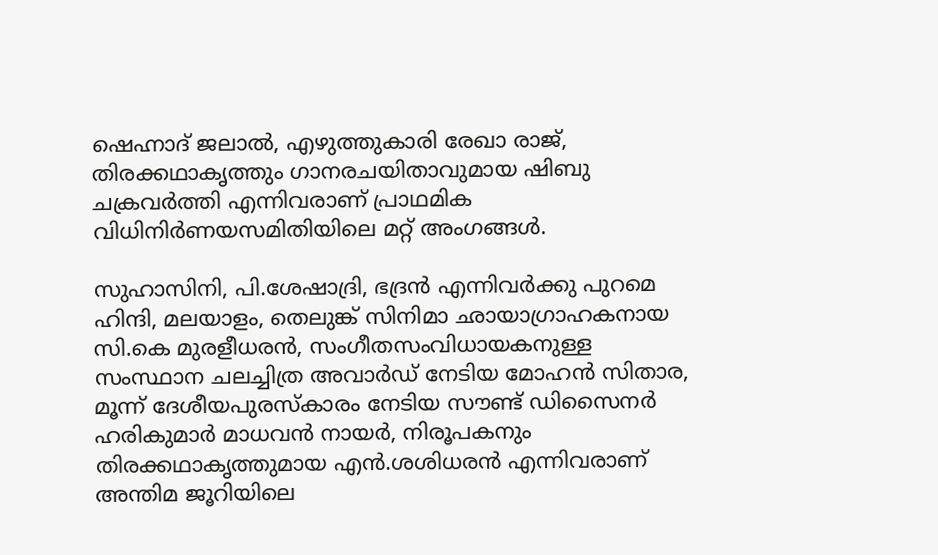ഷെഹ്നാദ് ജലാല്‍, എഴുത്തുകാരി രേഖാ രാജ്, തിരക്കഥാകൃത്തും ഗാനരചയിതാവുമായ ഷിബു ചക്രവര്‍ത്തി എന്നിവരാണ് പ്രാഥമിക വിധിനിര്‍ണയസമിതിയിലെ മറ്റ് അംഗങ്ങള്‍.

സുഹാസിനി, പി.ശേഷാദ്രി, ഭദ്രന്‍ എന്നിവര്‍ക്കു പുറമെ ഹിന്ദി, മലയാളം, തെലുങ്ക് സിനിമാ ഛായാഗ്രാഹകനായ സി.കെ മുരളീധരന്‍, സംഗീതസംവിധായകനുള്ള സംസ്ഥാന ചലച്ചിത്ര അവാര്‍ഡ് നേടിയ മോഹന്‍ സിതാര, മൂന്ന് ദേശീയപുരസ്‌കാരം നേടിയ സൗണ്ട് ഡിസൈനര്‍ ഹരികുമാര്‍ മാധവന്‍ നായര്‍, നിരൂപകനും തിരക്കഥാകൃത്തുമായ എന്‍.ശശിധരന്‍ എന്നിവരാണ് അന്തിമ ജൂറിയിലെ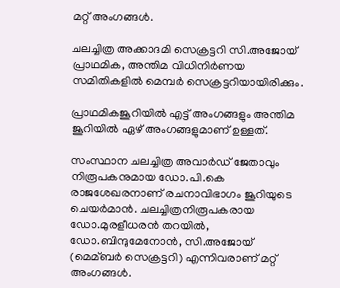മറ്റ് അംഗങ്ങള്‍.

ചലച്ചിത്ര അക്കാദമി സെക്രട്ടറി സി.അജോയ് പ്രാഥമിക, അന്തിമ വിധിനിര്‍ണയ സമിതികളില്‍ മെമ്പര്‍ സെക്രട്ടറിയായിരിക്കും.

പ്രാഥമികജൂറിയില്‍ എട്ട് അംഗങ്ങളും അന്തിമ ജൂറിയില്‍ ഏഴ് അംഗങ്ങളുമാണ് ഉള്ളത്.

സംസ്ഥാന ചലച്ചിത്ര അവാര്‍ഡ് ജേതാവും നിരൂപകനുമായ ഡോ.പി.കെ രാജശേഖരനാണ് രചനാവിഭാഗം ജൂറിയുടെ ചെയര്‍മാന്‍. ചലച്ചിത്രനിരൂപകരായ ഡോ.മുരളീധരന്‍ തറയില്‍, ഡോ.ബിന്ദുമേനോന്‍, സി.അജോയ് (മെമ്ബര്‍ സെക്രട്ടറി) എന്നിവരാണ് മറ്റ് അംഗങ്ങള്‍.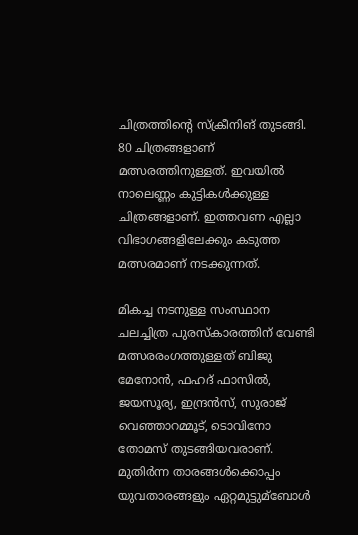ചിത്രത്തിന്റെ സ്‌ക്രീനിങ് തുടങ്ങി. 80 ചിത്രങ്ങളാണ് മത്സരത്തിനുള്ളത്. ഇവയില്‍ നാലെണ്ണം കുട്ടികള്‍ക്കുള്ള ചിത്രങ്ങളാണ്. ഇത്തവണ എല്ലാ വിഭാഗങ്ങളിലേക്കും കടുത്ത മത്സരമാണ് നടക്കുന്നത്.

മികച്ച നടനുള്ള സംസ്ഥാന ചലച്ചിത്ര പുരസ്‌കാരത്തിന് വേണ്ടി മത്സരരംഗത്തുള്ളത് ബിജു മേനോന്‍, ഫഹദ് ഫാസില്‍, ജയസൂര്യ, ഇന്ദ്രന്‍സ്, സുരാജ് വെഞ്ഞാറമ്മൂട്, ടൊവിനോ തോമസ് തുടങ്ങിയവരാണ്. മുതിര്‍ന്ന താരങ്ങള്‍ക്കൊപ്പം യുവതാരങ്ങളും ഏറ്റമുട്ടുമ്‌ബോള്‍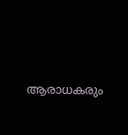ആരാധകരും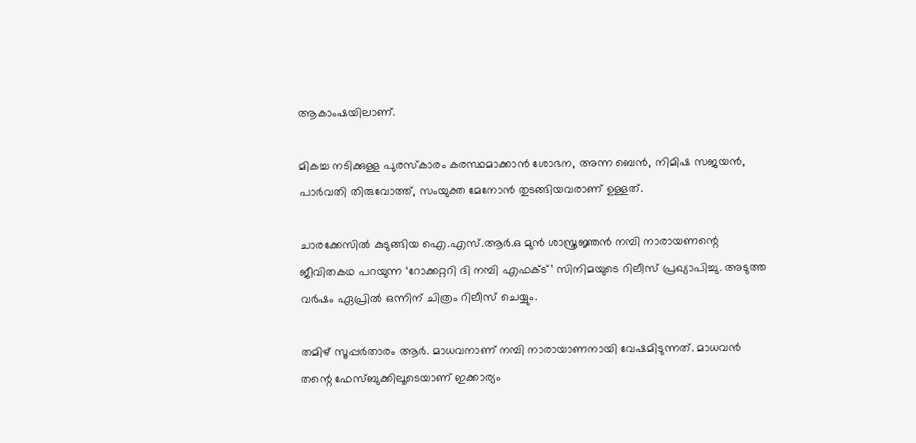ആകാംഷയിലാണ്.

മികച്ച നടിക്കുള്ള പുരസ്‌കാരം കരസ്ഥമാക്കാന്‍ ശോഭന, അന്ന ബെന്‍, നിമിഷ സജയന്‍, പാര്‍വതി തിരുവോത്ത്, സംയുക്ത മേനോന്‍ തുടങ്ങിയവരാണ് ഉള്ളത്.

ചാരക്കേസില്‍ കുടുങ്ങിയ ഐ.എസ്.ആര്‍.ഒ മുന്‍ ശാസ്ത്രജ്ഞന്‍ നമ്പി നാരായണന്റെ ജീവിതകഥ പറയുന്ന ‘റോക്കറ്ററി ദി നമ്പി എഫക്ട്’ സിനിമയുടെ റിലീസ് പ്രഖ്യാപിച്ചു. അടുത്ത വര്‍ഷം ഏപ്രില്‍ ഒന്നിന് ചിത്രം റിലീസ് ചെയ്യും.

തമിഴ് സൂപ്പര്‍താരം ആര്‍. മാധവനാണ് നമ്പി നാരായാണനായി വേഷമിടുന്നത്. മാധവന്‍ തന്റെ ഫേസ്ബുക്കിലൂടെയാണ് ഇക്കാര്യം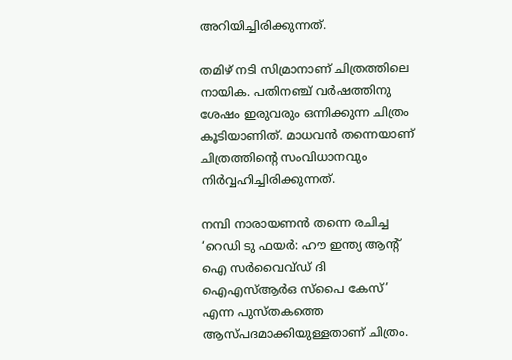അറിയിച്ചിരിക്കുന്നത്.

തമിഴ് നടി സിമ്രാനാണ് ചിത്രത്തിലെ നായിക. പതിനഞ്ച് വര്‍ഷത്തിനു ശേഷം ഇരുവരും ഒന്നിക്കുന്ന ചിത്രം കൂടിയാണിത്. മാധവന്‍ തന്നെയാണ് ചിത്രത്തിന്റെ സംവിധാനവും നിര്‍വ്വഹിച്ചിരിക്കുന്നത്.

നമ്പി നാരായണന്‍ തന്നെ രചിച്ച ‘റെഡി ടു ഫയര്‍: ഹൗ ഇന്ത്യ ആന്റ് ഐ സര്‍വൈവ്ഡ് ദി ഐഎസ്ആര്‍ഒ സ്പൈ കേസ്’ എന്ന പുസ്തകത്തെ ആസ്പദമാക്കിയുള്ളതാണ് ചിത്രം.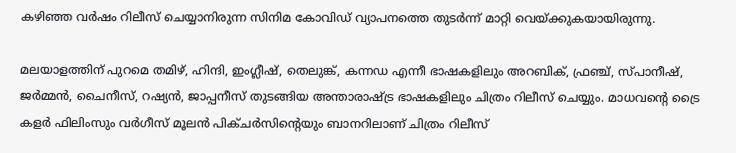കഴിഞ്ഞ വര്‍ഷം റിലീസ് ചെയ്യാനിരുന്ന സിനിമ കോവിഡ് വ്യാപനത്തെ തുടര്‍ന്ന് മാറ്റി വെയ്ക്കുകയായിരുന്നു.

മലയാളത്തിന് പുറമെ തമിഴ്, ഹിന്ദി, ഇംഗ്ലീഷ്, തെലുങ്ക്, കന്നഡ എന്നീ ഭാഷകളിലും അറബിക്, ഫ്രഞ്ച്, സ്പാനീഷ്, ജര്‍മ്മന്‍, ചൈനീസ്, റഷ്യന്‍, ജാപ്പനീസ് തുടങ്ങിയ അന്താരാഷ്ട്ര ഭാഷകളിലും ചിത്രം റിലീസ് ചെയ്യും. മാധവന്റെ ട്രൈ കളര്‍ ഫിലിംസും വര്‍ഗീസ് മൂലന്‍ പിക്ചര്‍സിന്റെയും ബാനറിലാണ് ചിത്രം റിലീസ്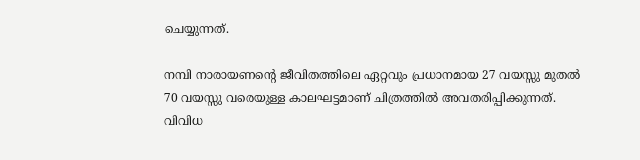ചെയ്യുന്നത്.

നമ്പി നാരായണന്റെ ജീവിതത്തിലെ ഏറ്റവും പ്രധാനമായ 27 വയസ്സു മുതല്‍ 70 വയസ്സു വരെയുള്ള കാലഘട്ടമാണ് ചിത്രത്തില്‍ അവതരിപ്പിക്കുന്നത്. വിവിധ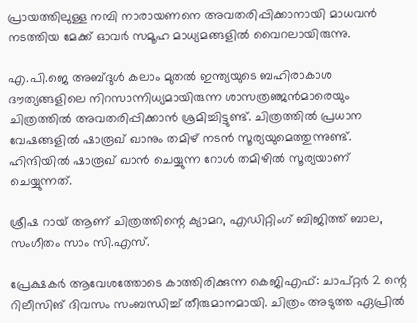പ്രായത്തിലുള്ള നമ്പി നാരായണനെ അവതരിപ്പിക്കാനായി മാധവന്‍ നടത്തിയ മേക്ക് ഓവര്‍ സമൂഹ മാധ്യമങ്ങളില്‍ വൈറലായിരുന്നു.

എ.പി.ജെ അബ്ദുള്‍ കലാം മുതല്‍ ഇന്ത്യയുടെ ബഹിരാകാശ ദൗത്യങ്ങളിലെ നിറസാന്നിധ്യമായിരുന്ന ശാസത്രഞ്ജന്‍മാരെയും ചിത്രത്തില്‍ അവതരിപ്പിക്കാന്‍ ശ്രമിച്ചിട്ടുണ്ട്. ചിത്രത്തില്‍ പ്രധാന വേഷങ്ങളില്‍ ഷാരൂഖ് ഖാനും തമിഴ് നടന്‍ സൂര്യയുമെത്തുന്നുണ്ട്. ഹിന്ദിയില്‍ ഷാരൂഖ് ഖാന്‍ ചെയ്യുന്ന റോള്‍ തമിഴില്‍ സൂര്യയാണ് ചെയ്യുന്നത്.

ശ്രീഷ റായ് ആണ് ചിത്രത്തിന്റെ ക്യാമറ, എഡിറ്റിംഗ് ബിജിത്ത് ബാല, സംഗീതം സാം സി.എസ്.

പ്രേക്ഷകര്‍ ആവേശത്തോടെ കാത്തിരിക്കുന്ന കെജിഎഫ്: ചാപ്റ്റര്‍ 2 ന്റെ റിലീസിങ് ദിവസം സംബന്ധിച്ച് തീരുമാനമായി. ചിത്രം അടുത്ത ഏപ്രില്‍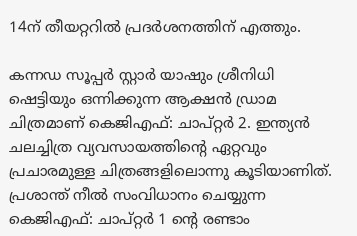14ന് തീയറ്ററില്‍ പ്രദര്‍ശനത്തിന് എത്തും.

കന്നഡ സൂപ്പര്‍ സ്റ്റാര്‍ യാഷും ശ്രീനിധി ഷെട്ടിയും ഒന്നിക്കുന്ന ആക്ഷന്‍ ഡ്രാമ ചിത്രമാണ് കെജിഎഫ്: ചാപ്റ്റര്‍ 2. ഇന്ത്യന്‍ ചലച്ചിത്ര വ്യവസായത്തിന്റെ ഏറ്റവും പ്രചാരമുള്ള ചിത്രങ്ങളിലൊന്നു കൂടിയാണിത്. പ്രശാന്ത് നീല്‍ സംവിധാനം ചെയ്യുന്ന കെജിഎഫ്: ചാപ്റ്റര്‍ 1 ന്റെ രണ്ടാം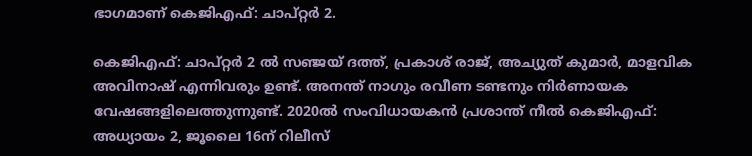ഭാഗമാണ് കെജിഎഫ്: ചാപ്റ്റര്‍ 2.

കെജിഎഫ്: ചാപ്റ്റര്‍ 2 ല്‍ സഞ്ജയ് ദത്ത്, പ്രകാശ് രാജ്, അച്യുത് കുമാര്‍, മാളവിക അവിനാഷ് എന്നിവരും ഉണ്ട്. അനന്ത് നാഗും രവീണ ടണ്ടനും നിര്‍ണായക വേഷങ്ങളിലെത്തുന്നുണ്ട്. 2020ല്‍ സംവിധായകന്‍ പ്രശാന്ത് നീല്‍ കെജിഎഫ്: അധ്യായം 2, ജൂലൈ 16ന് റിലീസ്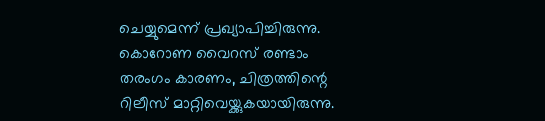ചെയ്യുമെന്ന് പ്രഖ്യാപിച്ചിരുന്നു. കൊറോണ വൈറസ് രണ്ടാം തരംഗം കാരണം, ചിത്രത്തിന്റെ റിലീസ് മാറ്റിവെയ്ക്കുകയായിരുന്നു.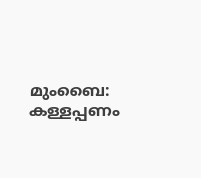മുംബൈ: കള്ളപ്പണം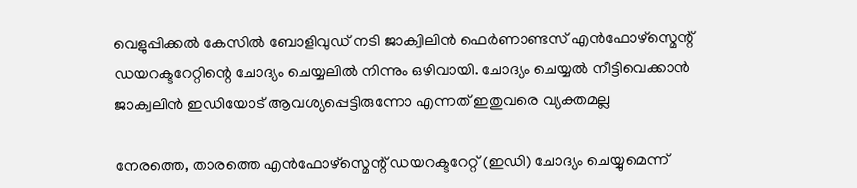വെളുപ്പിക്കല്‍ കേസില്‍ ബോളിവുഡ് നടി ജാക്വിലിന്‍ ഫെര്‍ണാണ്ടസ് എന്‍ഫോഴ്സ്മെന്റ് ഡയറക്ടറേറ്റിന്റെ ചോദ്യം ചെയ്യലില്‍ നിന്നും ഒഴിവായി. ചോദ്യം ചെയ്യല്‍ നീട്ടിവെക്കാന്‍ ജാക്വലിന്‍ ഇഡിയോട് ആവശ്യപ്പെട്ടിരുന്നോ എന്നത് ഇതുവരെ വ്യക്തമല്ല

നേരത്തെ, താരത്തെ എന്‍ഫോഴ്സ്മെന്റ് ഡയറക്ടറേറ്റ് (ഇഡി) ചോദ്യം ചെയ്യുമെന്ന്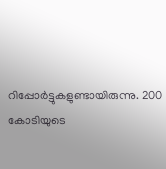റിപ്പോര്‍ട്ടുകളുണ്ടായിരുന്നു. 200 കോടിയുടെ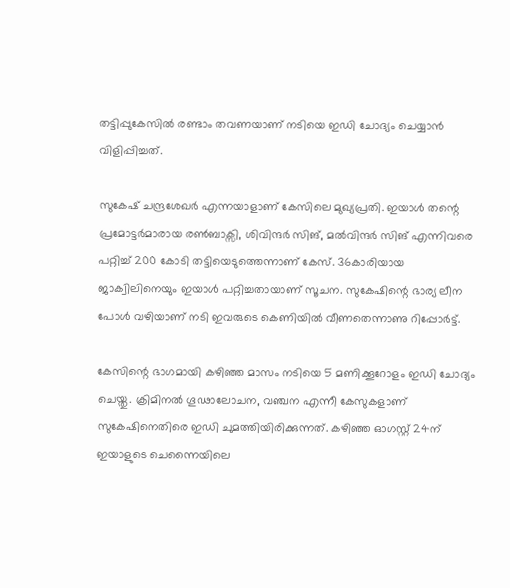തട്ടിപ്പുകേസില്‍ രണ്ടാം തവണയാണ് നടിയെ ഇഡി ചോദ്യം ചെയ്യാന്‍ വിളിപ്പിച്ചത്.

സുകേഷ് ചന്ദ്രശേഖര്‍ എന്നയാളാണ് കേസിലെ മുഖ്യപ്രതി. ഇയാള്‍ തന്റെ പ്രമോട്ടര്‍മാരായ രണ്‍ബാക്സി, ശിവിന്ദര്‍ സിങ്, മല്‍വിന്ദര്‍ സിങ് എന്നിവരെ പറ്റിച്ച് 200 കോടി തട്ടിയെടുത്തെന്നാണ് കേസ്. 36കാരിയായ ജാക്വിലിനെയും ഇയാള്‍ പറ്റിച്ചതായാണ് സൂചന. സുകേഷിന്റെ ഭാര്യ ലീന പോള്‍ വഴിയാണ് നടി ഇവരുടെ കെണിയില്‍ വീണതെന്നാണു റിപ്പോര്‍ട്ട്.

കേസിന്റെ ഭാഗമായി കഴിഞ്ഞ മാസം നടിയെ 5 മണിക്കൂറോളം ഇഡി ചോദ്യം ചെയ്തു. ക്രിമിനല്‍ ഗൂഢാലോചന, വഞ്ചന എന്നീ കേസുകളാണ് സുകേഷിനെതിരെ ഇഡി ചുമത്തിയിരിക്കുന്നത്. കഴിഞ്ഞ ഓഗസ്റ്റ് 24ന് ഇയാളുടെ ചെന്നൈയിലെ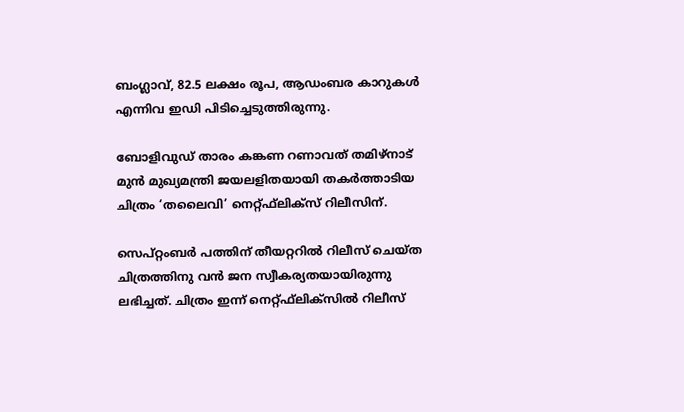ബംഗ്ലാവ്, 82.5 ലക്ഷം രൂപ, ആഡംബര കാറുകള്‍ എന്നിവ ഇഡി പിടിച്ചെടുത്തിരുന്നു.

ബോളിവുഡ് താരം കങ്കണ റണാവത് തമിഴ്‌നാട് മുന്‍ മുഖ്യമന്ത്രി ജയലളിതയായി തകര്‍ത്താടിയ ചിത്രം ‘തലൈവി’ നെറ്റ്ഫ്‌ലിക്‌സ് റിലീസിന്.

സെപ്റ്റംബര്‍ പത്തിന് തീയറ്ററില്‍ റിലീസ് ചെയ്ത ചിത്രത്തിനു വന്‍ ജന സ്വീകര്യതയായിരുന്നു ലഭിച്ചത്. ചിത്രം ഇന്ന് നെറ്റ്ഫ്‌ലിക്‌സില്‍ റിലീസ്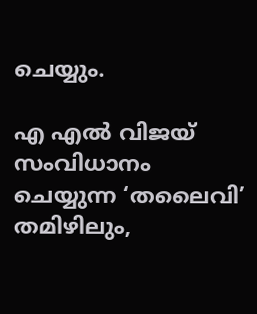ചെയ്യും.

എ എല്‍ വിജയ് സംവിധാനം ചെയ്യുന്ന ‘തലൈവി’ തമിഴിലും,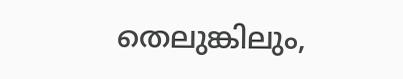തെലുങ്കിലും,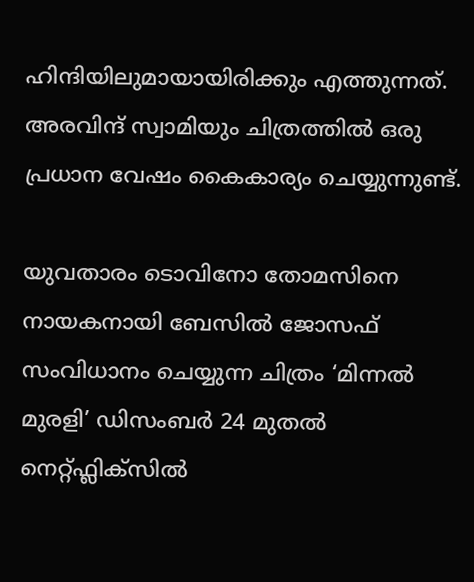ഹിന്ദിയിലുമായായിരിക്കും എത്തുന്നത്. അരവിന്ദ് സ്വാമിയും ചിത്രത്തില്‍ ഒരു പ്രധാന വേഷം കൈകാര്യം ചെയ്യുന്നുണ്ട്.

യുവതാരം ടൊവിനോ തോമസിനെ നായകനായി ബേസില്‍ ജോസഫ് സംവിധാനം ചെയ്യുന്ന ചിത്രം ‘മിന്നല്‍ മുരളി’ ഡിസംബര്‍ 24 മുതല്‍ നെറ്റ്ഫ്ലിക്സില്‍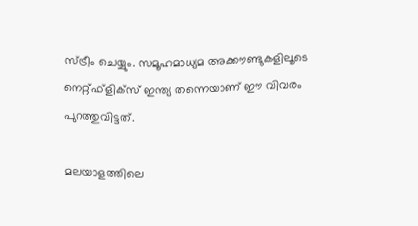സ്ട്രീം ചെയ്യും. സമൂഹമാധ്യമ അക്കൗണ്ടുകളിലൂടെ നെറ്റ്ഫ്ളിക്സ് ഇന്ത്യ തന്നെയാണ് ഈ വിവരം പുറത്തുവിട്ടത്.

മലയാളത്തിലെ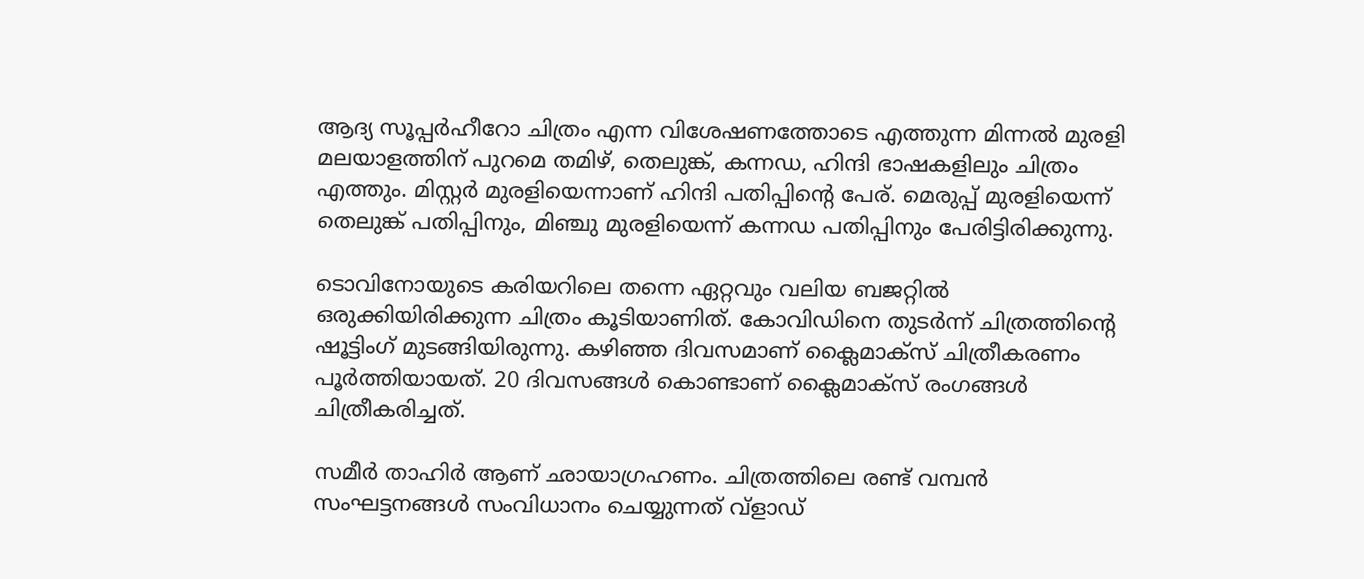ആദ്യ സൂപ്പര്‍ഹീറോ ചിത്രം എന്ന വിശേഷണത്തോടെ എത്തുന്ന മിന്നല്‍ മുരളി മലയാളത്തിന് പുറമെ തമിഴ്, തെലുങ്ക്, കന്നഡ, ഹിന്ദി ഭാഷകളിലും ചിത്രം എത്തും. മിസ്റ്റര്‍ മുരളിയെന്നാണ് ഹിന്ദി പതിപ്പിന്റെ പേര്. മെരുപ്പ് മുരളിയെന്ന് തെലുങ്ക് പതിപ്പിനും, മിഞ്ചു മുരളിയെന്ന് കന്നഡ പതിപ്പിനും പേരിട്ടിരിക്കുന്നു.

ടൊവിനോയുടെ കരിയറിലെ തന്നെ ഏറ്റവും വലിയ ബജറ്റില്‍ ഒരുക്കിയിരിക്കുന്ന ചിത്രം കൂടിയാണിത്. കോവിഡിനെ തുടര്‍ന്ന് ചിത്രത്തിന്റെ ഷൂട്ടിംഗ് മുടങ്ങിയിരുന്നു. കഴിഞ്ഞ ദിവസമാണ് ക്ലൈമാക്സ് ചിത്രീകരണം പൂര്‍ത്തിയായത്. 20 ദിവസങ്ങള്‍ കൊണ്ടാണ് ക്ലൈമാക്സ് രംഗങ്ങള്‍ ചിത്രീകരിച്ചത്.

സമീര്‍ താഹിര്‍ ആണ് ഛായാഗ്രഹണം. ചിത്രത്തിലെ രണ്ട് വമ്പന്‍ സംഘട്ടനങ്ങള്‍ സംവിധാനം ചെയ്യുന്നത് വ്ളാഡ്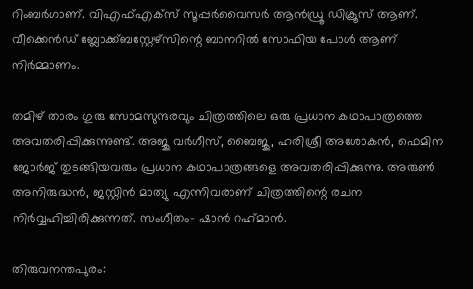റിംബര്‍ഗാണ്. വിഎഫ്എക്‌സ് സൂപ്പര്‍വൈസര്‍ ആന്‍ഡ്രൂ ഡിക്രൂസ് ആണ്. വീക്കെന്‍ഡ് ബ്ലോക്ക്ബസ്റ്റേഴ്സിന്റെ ബാനറില്‍ സോഫിയ പോള്‍ ആണ് നിര്‍മ്മാണം.

തമിഴ് താരം ഗുരു സോമസുന്ദരവും ചിത്രത്തിലെ ഒരു പ്രധാന കഥാപാത്രത്തെ അവതരിപ്പിക്കുന്നുണ്ട്. അജു വര്‍ഗീസ്, ബൈജു, ഹരിശ്രീ അശോകന്‍, ഫെമിന ജോര്‍ജ് തുടങ്ങിയവരും പ്രധാന കഥാപാത്രങ്ങളെ അവതരിപ്പിക്കുന്നു. അരുണ്‍ അനിരുദ്ധന്‍, ജസ്റ്റിന്‍ മാത്യു എന്നിവരാണ് ചിത്രത്തിന്റെ രചന നിര്‍വ്വഹിച്ചിരിക്കുന്നത്. സംഗീതം- ഷാന്‍ റഹ്‌മാന്‍.

തിരുവനന്തപുരം: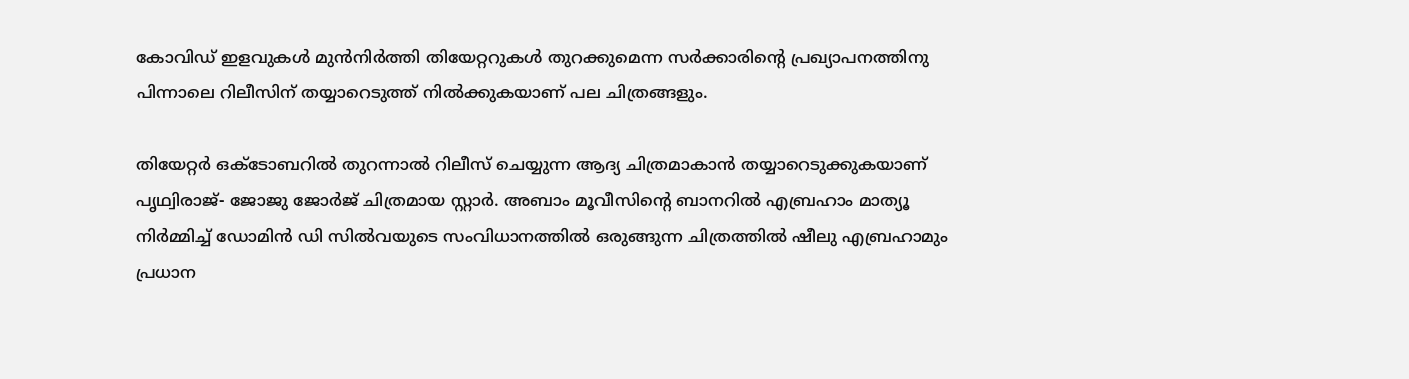കോവിഡ് ഇളവുകള്‍ മുന്‍നിര്‍ത്തി തിയേറ്ററുകള്‍ തുറക്കുമെന്ന സര്‍ക്കാരിന്റെ പ്രഖ്യാപനത്തിനു പിന്നാലെ റിലീസിന് തയ്യാറെടുത്ത് നില്‍ക്കുകയാണ് പല ചിത്രങ്ങളും.

തിയേറ്റര്‍ ഒക്ടോബറില്‍ തുറന്നാല്‍ റിലീസ് ചെയ്യുന്ന ആദ്യ ചിത്രമാകാന്‍ തയ്യാറെടുക്കുകയാണ് പൃഥ്വിരാജ്- ജോജു ജോര്‍ജ് ചിത്രമായ സ്റ്റാര്‍. അബാം മൂവീസിന്റെ ബാനറില്‍ എബ്രഹാം മാത്യൂ നിര്‍മ്മിച്ച് ഡോമിന്‍ ഡി സില്‍വയുടെ സംവിധാനത്തില്‍ ഒരുങ്ങുന്ന ചിത്രത്തില്‍ ഷീലു എബ്രഹാമും പ്രധാന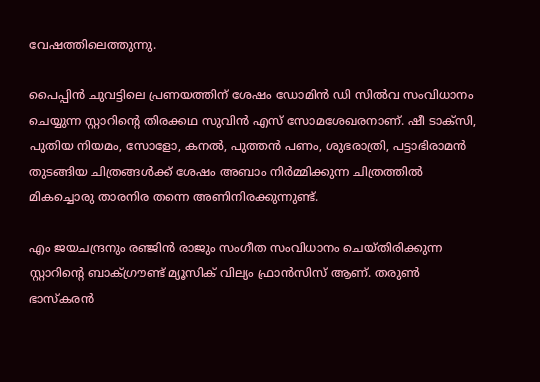വേഷത്തിലെത്തുന്നു.

പൈപ്പിന്‍ ചുവട്ടിലെ പ്രണയത്തിന് ശേഷം ഡോമിന്‍ ഡി സില്‍വ സംവിധാനം ചെയ്യുന്ന സ്റ്റാറിന്റെ തിരക്കഥ സുവിന്‍ എസ് സോമശേഖരനാണ്. ഷീ ടാക്‌സി, പുതിയ നിയമം, സോളോ, കനല്‍, പുത്തന്‍ പണം, ശുഭരാത്രി, പട്ടാഭിരാമന്‍ തുടങ്ങിയ ചിത്രങ്ങള്‍ക്ക് ശേഷം അബാം നിര്‍മ്മിക്കുന്ന ചിത്രത്തില്‍ മികച്ചൊരു താരനിര തന്നെ അണിനിരക്കുന്നുണ്ട്.

എം ജയചന്ദ്രനും രഞ്ജിന്‍ രാജും സംഗീത സംവിധാനം ചെയ്തിരിക്കുന്ന സ്റ്റാറിന്റെ ബാക്ഗ്രൗണ്ട് മ്യൂസിക് വില്യം ഫ്രാന്‍സിസ് ആണ്. തരുണ്‍ ഭാസ്‌കരന്‍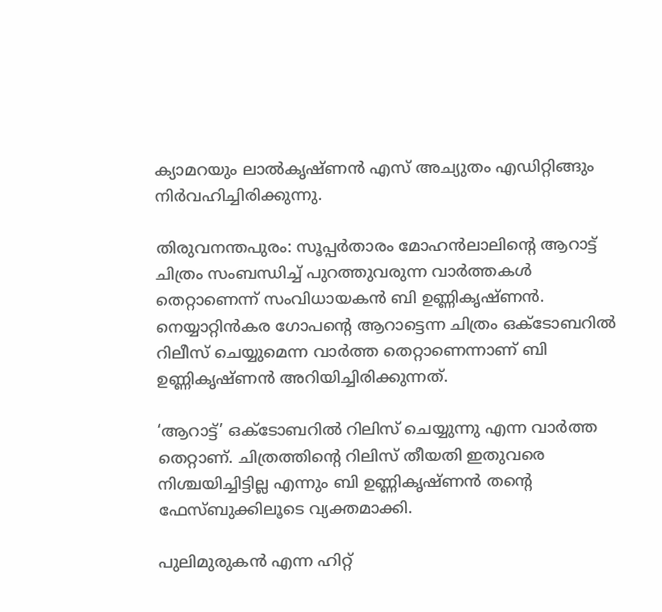ക്യാമറയും ലാല്‍കൃഷ്ണന്‍ എസ് അച്യുതം എഡിറ്റിങ്ങും നിര്‍വഹിച്ചിരിക്കുന്നു.

തിരുവനന്തപുരം: സൂപ്പര്‍താരം മോഹന്‍ലാലിന്റെ ആറാട്ട് ചിത്രം സംബന്ധിച്ച് പുറത്തുവരുന്ന വാര്‍ത്തകള്‍ തെറ്റാണെന്ന് സംവിധായകന്‍ ബി ഉണ്ണികൃഷ്ണന്‍. നെയ്യാറ്റിന്‍കര ഗോപന്റെ ആറാട്ടെന്ന ചിത്രം ഒക്ടോബറില്‍ റിലീസ് ചെയ്യുമെന്ന വാര്‍ത്ത തെറ്റാണെന്നാണ് ബി ഉണ്ണികൃഷ്ണന്‍ അറിയിച്ചിരിക്കുന്നത്.

‘ആറാട്ട്’ ഒക്ടോബറില്‍ റിലിസ് ചെയ്യുന്നു എന്ന വാര്‍ത്ത തെറ്റാണ്. ചിത്രത്തിന്റെ റിലിസ് തീയതി ഇതുവരെ നിശ്ചയിച്ചിട്ടില്ല എന്നും ബി ഉണ്ണികൃഷ്ണന്‍ തന്റെ ഫേസ്ബുക്കിലൂടെ വ്യക്തമാക്കി.

പുലിമുരുകന്‍ എന്ന ഹിറ്റ്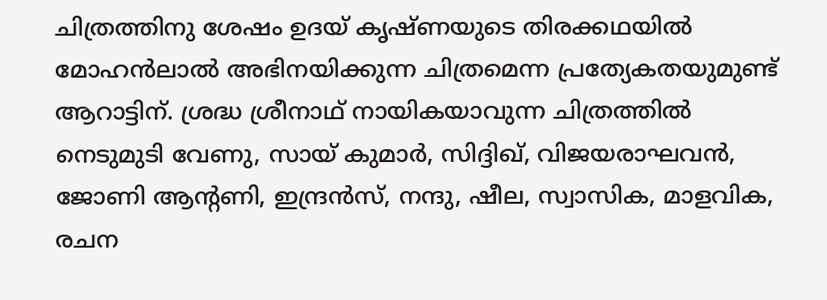ചിത്രത്തിനു ശേഷം ഉദയ് കൃഷ്ണയുടെ തിരക്കഥയില്‍ മോഹന്‍ലാല്‍ അഭിനയിക്കുന്ന ചിത്രമെന്ന പ്രത്യേകതയുമുണ്ട് ആറാട്ടിന്. ശ്രദ്ധ ശ്രീനാഥ് നായികയാവുന്ന ചിത്രത്തില്‍ നെടുമുടി വേണു, സായ് കുമാര്‍, സിദ്ദിഖ്, വിജയരാഘവന്‍, ജോണി ആന്റണി, ഇന്ദ്രന്‍സ്, നന്ദു, ഷീല, സ്വാസിക, മാളവിക, രചന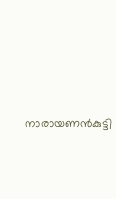നാരായണന്‍കുട്ടി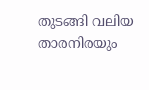തുടങ്ങി വലിയ താരനിരയും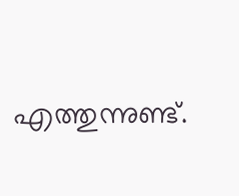എത്തുന്നുണ്ട്.